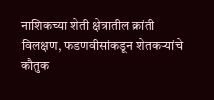नाशिकच्या शेती क्षेत्रातील क्रांती विलक्षण, फडणवीसांकडून शेतकऱ्यांचे कौतुक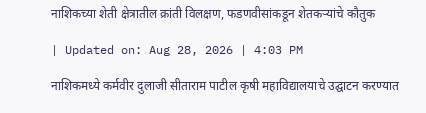नाशिकच्या शेती क्षेत्रातील क्रांती विलक्षण, फडणवीसांकडून शेतकऱ्यांचे कौतुक

| Updated on: Aug 28, 2026 | 4:03 PM

नाशिकमध्ये कर्मवीर दुलाजी सीताराम पाटील कृषी महाविद्यालयाचे उद्घाटन करण्यात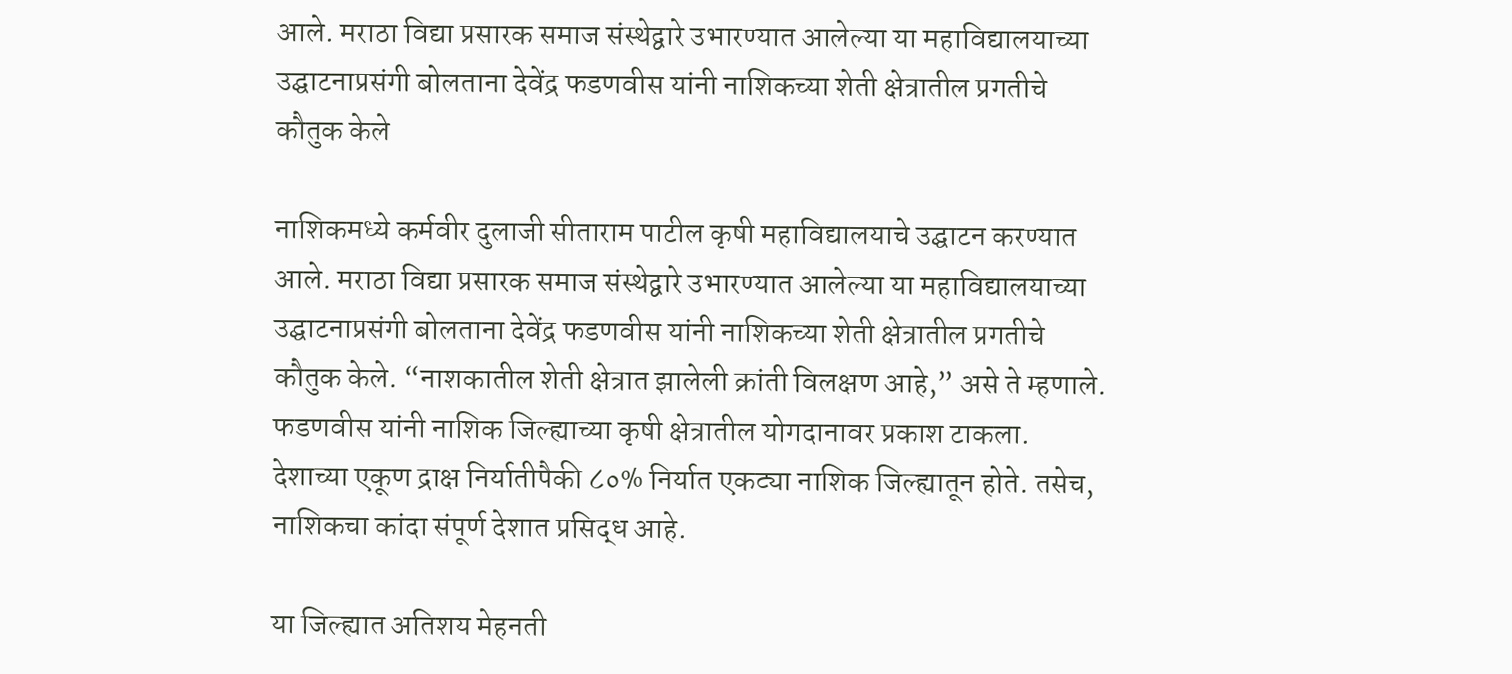आले. मराठा विद्या प्रसारक समाज संस्थेद्वारे उभारण्यात आलेल्या या महाविद्यालयाच्या उद्घाटनाप्रसंगी बोलताना देवेंद्र फडणवीस यांनी नाशिकच्या शेती क्षेत्रातील प्रगतीचे कौतुक केले

नाशिकमध्ये कर्मवीर दुलाजी सीताराम पाटील कृषी महाविद्यालयाचे उद्घाटन करण्यात आले. मराठा विद्या प्रसारक समाज संस्थेद्वारे उभारण्यात आलेल्या या महाविद्यालयाच्या उद्घाटनाप्रसंगी बोलताना देवेंद्र फडणवीस यांनी नाशिकच्या शेती क्षेत्रातील प्रगतीचे कौतुक केले. “नाशकातील शेती क्षेत्रात झालेली क्रांती विलक्षण आहे,” असे ते म्हणाले. फडणवीस यांनी नाशिक जिल्ह्याच्या कृषी क्षेत्रातील योगदानावर प्रकाश टाकला. देशाच्या एकूण द्राक्ष निर्यातीपैकी ८०% निर्यात एकट्या नाशिक जिल्ह्यातून होते. तसेच, नाशिकचा कांदा संपूर्ण देशात प्रसिद्ध आहे.

या जिल्ह्यात अतिशय मेहनती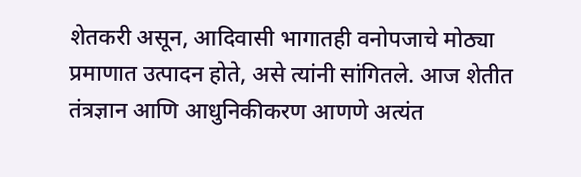शेतकरी असून, आदिवासी भागातही वनोपजाचे मोठ्या प्रमाणात उत्पादन होते, असे त्यांनी सांगितले. आज शेतीत तंत्रज्ञान आणि आधुनिकीकरण आणणे अत्यंत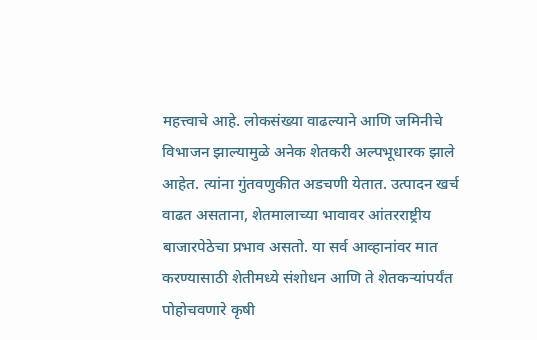महत्त्वाचे आहे. लोकसंख्या वाढल्याने आणि जमिनीचे विभाजन झाल्यामुळे अनेक शेतकरी अल्पभूधारक झाले आहेत. त्यांना गुंतवणुकीत अडचणी येतात. उत्पादन खर्च वाढत असताना, शेतमालाच्या भावावर आंतरराष्ट्रीय बाजारपेठेचा प्रभाव असतो. या सर्व आव्हानांवर मात करण्यासाठी शेतीमध्ये संशोधन आणि ते शेतकऱ्यांपर्यंत पोहोचवणारे कृषी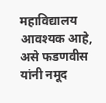महाविद्यालय आवश्यक आहे, असे फडणवीस यांनी नमूद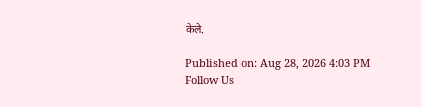केले.

Published on: Aug 28, 2026 4:03 PM
Follow Us